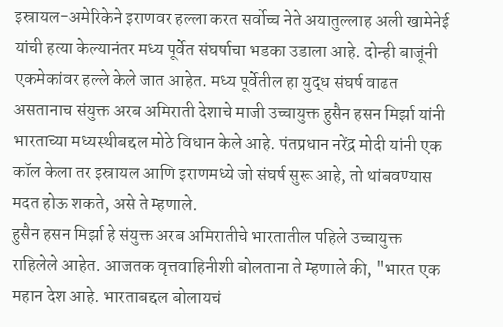इस्रायल-अमेरिकेने इराणवर हल्ला करत सर्वोच्च नेते अयातुल्लाह अली खामेनेई यांची हत्या केल्यानंतर मध्य पूर्वेत संघर्षाचा भडका उडाला आहे. दोन्ही बाजूंनी एकमेकांवर हल्ले केले जात आहेत. मध्य पूर्वेतील हा युद्ध संघर्ष वाढत असतानाच संयुक्त अरब अमिराती देशाचे माजी उच्चायुक्त हुसैन हसन मिर्झा यांनी भारताच्या मध्यस्थीबद्दल मोठे विधान केले आहे. पंतप्रधान नरेंद्र मोदी यांनी एक कॉल केला तर इस्रायल आणि इराणमध्ये जो संघर्ष सुरू आहे, तो थांबवण्यास मदत होऊ शकते, असे ते म्हणाले.
हुसैन हसन मिर्झा हे संयुक्त अरब अमिरातीचे भारतातील पहिले उच्चायुक्त राहिलेले आहेत. आजतक वृत्तवाहिनीशी बोलताना ते म्हणाले की, "भारत एक महान देश आहे. भारताबद्दल बोलायचं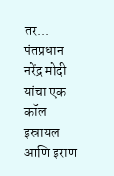तर... पंतप्रधान नरेंद्र मोदी यांचा एक कॉल इस्रायल आणि इराण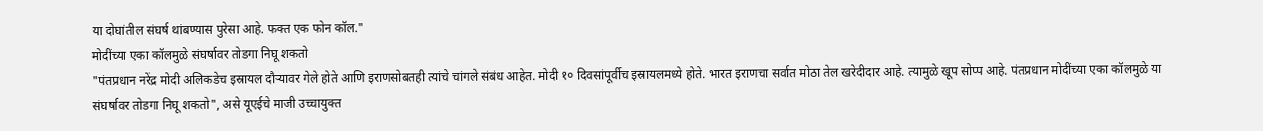या दोघांतील संघर्ष थांबण्यास पुरेसा आहे. फक्त एक फोन कॉल."
मोदींच्या एका कॉलमुळे संघर्षावर तोडगा निघू शकतो
"पंतप्रधान नरेंद्र मोदी अलिकडेच इस्रायल दौऱ्यावर गेले होते आणि इराणसोबतही त्यांचे चांगले संबंध आहेत. मोदी १० दिवसांपूर्वीच इस्रायलमध्ये होते. भारत इराणचा सर्वात मोठा तेल खरेदीदार आहे. त्यामुळे खूप सोप्प आहे. पंतप्रधान मोदींच्या एका कॉलमुळे या संघर्षावर तोडगा निघू शकतो", असे यूएईचे माजी उच्चायुक्त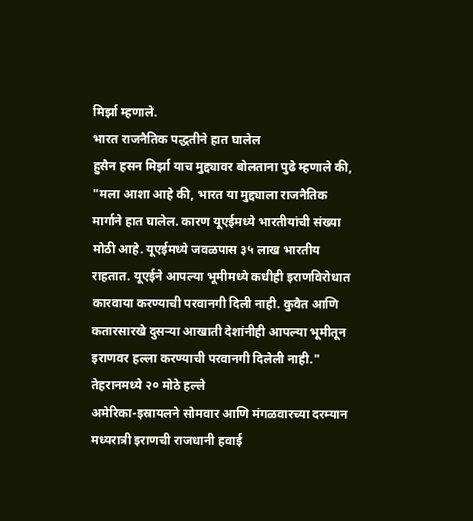मिर्झा म्हणाले.
भारत राजनैतिक पद्धतीने हात घालेल
हुसैन हसन मिर्झा याच मुद्द्यावर बोलताना पुढे म्हणाले की, "मला आशा आहे की, भारत या मुद्द्याला राजनैतिक मार्गाने हात घालेल. कारण यूएईमध्ये भारतीयांची संख्या मोठी आहे. यूएईमध्ये जवळपास ३५ लाख भारतीय राहतात. यूएईने आपल्या भूमीमध्ये कधीही इराणविरोधात कारवाया करण्याची परवानगी दिली नाही. कुवैत आणि कतारसारखे दुसऱ्या आखाती देशांनीही आपल्या भूमीतून इराणवर हल्ला करण्याची परवानगी दिलेली नाही."
तेहरानमध्ये २० मोठे हल्ले
अमेरिका-इस्रायलने सोमवार आणि मंगळवारच्या दरम्यान मध्यरात्री इराणची राजधानी हवाई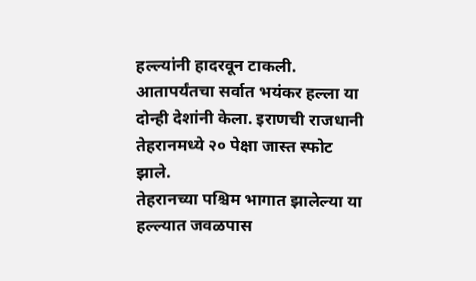हल्ल्यांनी हादरवून टाकली. आतापर्यंतचा सर्वात भयंकर हल्ला या दोन्ही देशांनी केला. इराणची राजधानी तेहरानमध्ये २० पेक्षा जास्त स्फोट झाले.
तेहरानच्या पश्चिम भागात झालेल्या या हल्ल्यात जवळपास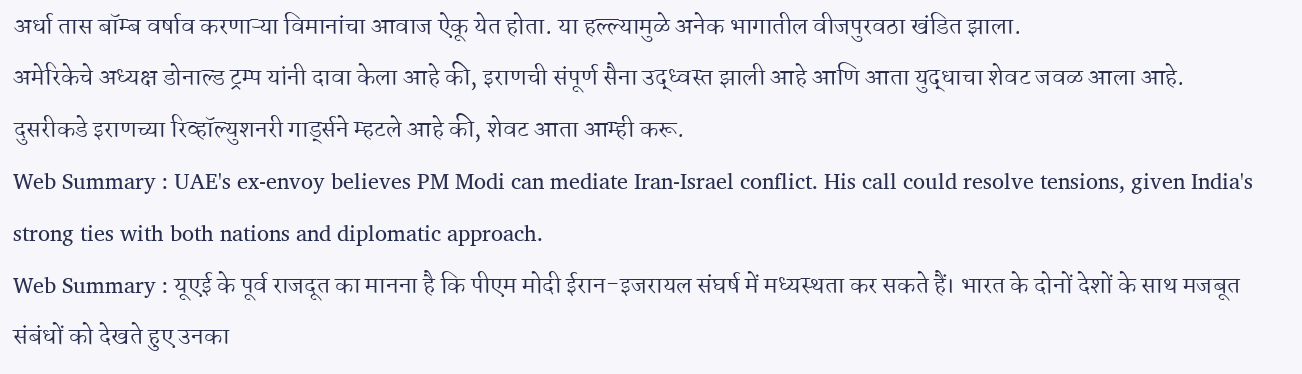अर्धा तास बॉम्ब वर्षाव करणाऱ्या विमानांचा आवाज ऐकू येत होता. या हल्ल्यामुळे अनेक भागातील वीजपुरवठा खंडित झाला.
अमेरिकेचे अध्यक्ष डोनाल्ड ट्रम्प यांनी दावा केला आहे की, इराणची संपूर्ण सैना उद्ध्वस्त झाली आहे आणि आता युद्धाचा शेवट जवळ आला आहे. दुसरीकडे इराणच्या रिव्हॉल्युशनरी गार्ड्सने म्हटले आहे की, शेवट आता आम्ही करू.
Web Summary : UAE's ex-envoy believes PM Modi can mediate Iran-Israel conflict. His call could resolve tensions, given India's strong ties with both nations and diplomatic approach.
Web Summary : यूएई के पूर्व राजदूत का मानना है कि पीएम मोदी ईरान-इजरायल संघर्ष में मध्यस्थता कर सकते हैं। भारत के दोनों देशों के साथ मजबूत संबंधों को देखते हुए उनका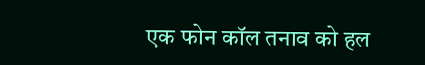एक फोन कॉल तनाव को हल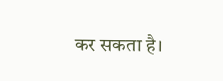कर सकता है।